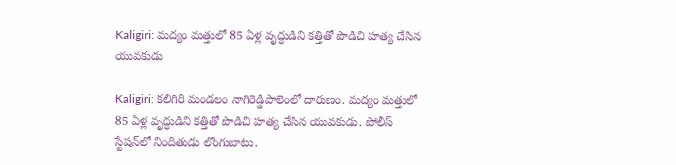Kaligiri: మద్యం మత్తులో 85 ఏళ్ల వృద్ధుడిని కత్తితో పొడిచి హత్య చేసిన యువకుడు

Kaligiri: కలిగిరి మండలం నాగిరెడ్డిపాలెంలో దారుణం. మద్యం మత్తులో 85 ఏళ్ల వృద్ధుడిని కత్తితో పొడిచి హత్య చేసిన యువకుడు. పోలీస్ స్టేషన్‌లో నిందితుడు లొంగుబాటు.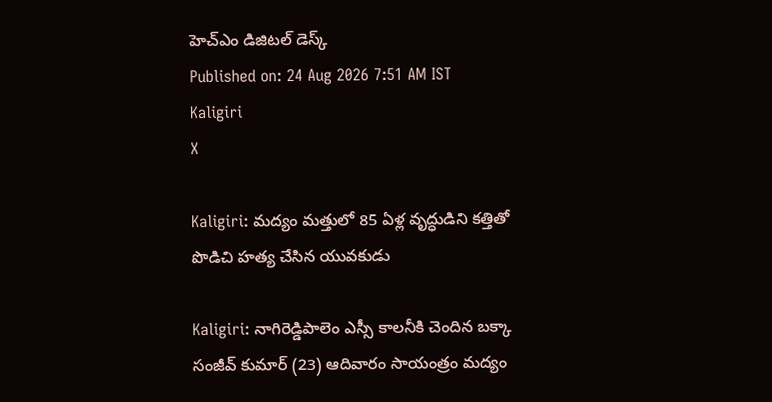హెచ్ఎం డిజిటల్ డెస్క్
Published on: 24 Aug 2026 7:51 AM IST
Kaligiri
X

Kaligiri: మద్యం మత్తులో 85 ఏళ్ల వృద్ధుడిని కత్తితో పొడిచి హత్య చేసిన యువకుడు

Kaligiri: నాగిరెడ్డిపాలెం ఎస్సీ కాలనీకి చెందిన బక్కా సంజీవ్ కుమార్ (23) ఆదివారం సాయంత్రం మద్యం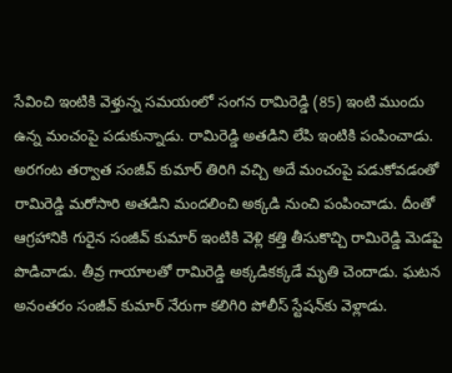సేవించి ఇంటికి వెళ్తున్న సమయంలో సంగన రామిరెడ్డి (85) ఇంటి ముందు ఉన్న మంచంపై పడుకున్నాడు. రామిరెడ్డి అతడిని లేపి ఇంటికి పంపించాడు. అరగంట తర్వాత సంజీవ్ కుమార్ తిరిగి వచ్చి అదే మంచంపై పడుకోవడంతో రామిరెడ్డి మరోసారి అతడిని మందలించి అక్కడి నుంచి పంపించాడు. దీంతో ఆగ్రహానికి గురైన సంజీవ్ కుమార్ ఇంటికి వెళ్లి కత్తి తీసుకొచ్చి రామిరెడ్డి మెడపై పొడిచాడు. తీవ్ర గాయాలతో రామిరెడ్డి అక్కడికక్కడే మృతి చెందాడు. ఘటన అనంతరం సంజీవ్ కుమార్ నేరుగా కలిగిరి పోలీస్ స్టేషన్‌కు వెళ్లాడు.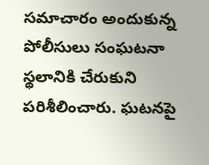సమాచారం అందుకున్న పోలీసులు సంఘటనా స్థలానికి చేరుకుని పరిశీలించారు. ఘటనపై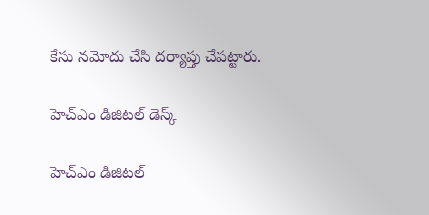కేసు నమోదు చేసి దర్యాప్తు చేపట్టారు.

హెచ్ఎం డిజిటల్ డెస్క్

హెచ్ఎం డిజిటల్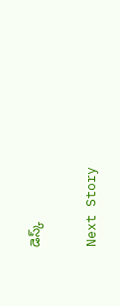డెస్క్

Next Story